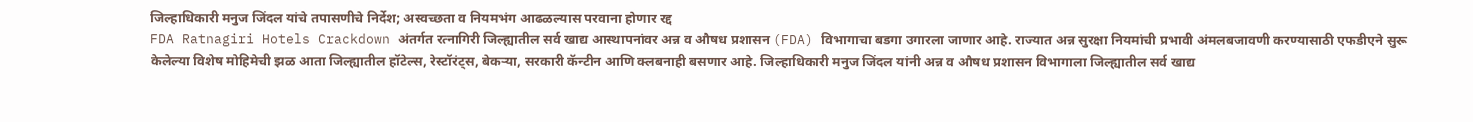जिल्हाधिकारी मनुज जिंदल यांचे तपासणीचे निर्देश; अस्वच्छता व नियमभंग आढळल्यास परवाना होणार रद्द
FDA Ratnagiri Hotels Crackdown अंतर्गत रत्नागिरी जिल्ह्यातील सर्व खाद्य आस्थापनांवर अन्न व औषध प्रशासन (FDA) विभागाचा बडगा उगारला जाणार आहे. राज्यात अन्न सुरक्षा नियमांची प्रभावी अंमलबजावणी करण्यासाठी एफडीएने सुरू केलेल्या विशेष मोहिमेची झळ आता जिल्ह्यातील हॉटेल्स, रेस्टॉरंट्स, बेकऱ्या, सरकारी कॅन्टीन आणि क्लबनाही बसणार आहे. जिल्हाधिकारी मनुज जिंदल यांनी अन्न व औषध प्रशासन विभागाला जिल्ह्यातील सर्व खाद्य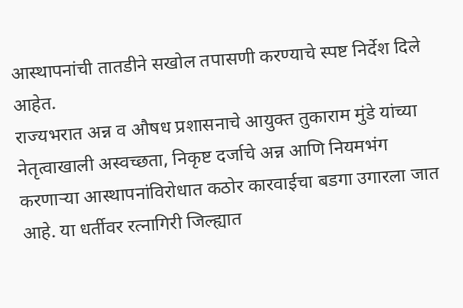आस्थापनांची तातडीने सखोल तपासणी करण्याचे स्पष्ट निर्देश दिले आहेत.
राज्यभरात अन्न व औषध प्रशासनाचे आयुक्त तुकाराम मुंडे यांच्या नेतृत्वाखाली अस्वच्छता, निकृष्ट दर्जाचे अन्न आणि नियमभंग करणाऱ्या आस्थापनांविरोधात कठोर कारवाईचा बडगा उगारला जात आहे. या धर्तीवर रत्नागिरी जिल्ह्यात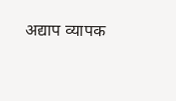अद्याप व्यापक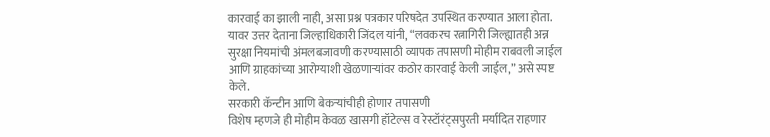कारवाई का झाली नाही, असा प्रश्न पत्रकार परिषदेत उपस्थित करण्यात आला होता. यावर उत्तर देताना जिल्हाधिकारी जिंदल यांनी, “लवकरच रत्नागिरी जिल्ह्यातही अन्न सुरक्षा नियमांची अंमलबजावणी करण्यासाठी व्यापक तपासणी मोहीम राबवली जाईल आणि ग्राहकांच्या आरोग्याशी खेळणाऱ्यांवर कठोर कारवाई केली जाईल,” असे स्पष्ट केले.
सरकारी कॅन्टीन आणि बेकऱ्यांचीही होणार तपासणी
विशेष म्हणजे ही मोहीम केवळ खासगी हॉटेल्स व रेस्टॉरंट्सपुरती मर्यादित राहणार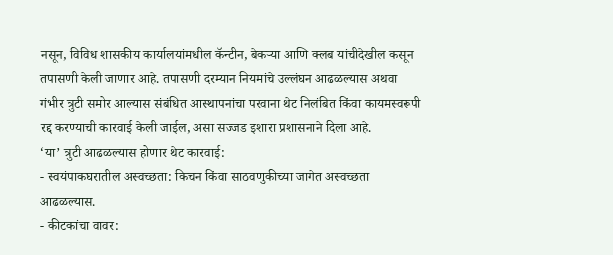नसून, विविध शासकीय कार्यालयांमधील कॅन्टीन, बेकऱ्या आणि क्लब यांचीदेखील कसून तपासणी केली जाणार आहे. तपासणी दरम्यान नियमांचे उल्लंघन आढळल्यास अथवा गंभीर त्रुटी समोर आल्यास संबंधित आस्थापनांचा परवाना थेट निलंबित किंवा कायमस्वरूपी रद्द करण्याची कारवाई केली जाईल, असा सज्जड इशारा प्रशासनाने दिला आहे.
‘या’ त्रुटी आढळल्यास होणार थेट कारवाई:
- स्वयंपाकघरातील अस्वच्छता: किचन किंवा साठवणुकीच्या जागेत अस्वच्छता आढळल्यास.
- कीटकांचा वावर: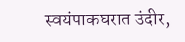स्वयंपाकघरात उंदीर,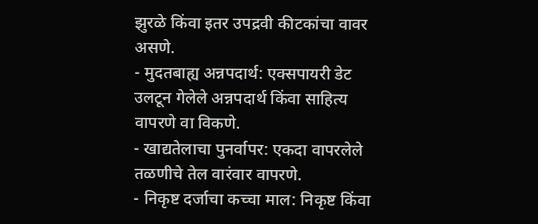झुरळे किंवा इतर उपद्रवी कीटकांचा वावर असणे.
- मुदतबाह्य अन्नपदार्थ: एक्सपायरी डेट उलटून गेलेले अन्नपदार्थ किंवा साहित्य वापरणे वा विकणे.
- खाद्यतेलाचा पुनर्वापर: एकदा वापरलेले तळणीचे तेल वारंवार वापरणे.
- निकृष्ट दर्जाचा कच्चा माल: निकृष्ट किंवा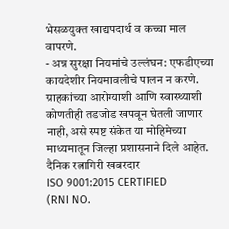भेसळयुक्त खाद्यपदार्थ व कच्चा माल वापरणे.
- अन्न सुरक्षा नियमांचे उल्लंघन: एफडीएच्या कायदेशीर नियमावलीचे पालन न करणे.
ग्राहकांच्या आरोग्याशी आणि स्वास्थ्याशी कोणतीही तडजोड खपवून घेतली जाणार नाही, असे स्पष्ट संकेत या मोहिमेच्या माध्यमातून जिल्हा प्रशासनाने दिले आहेत.
दैनिक रत्नागिरी खबरदार
ISO 9001:2015 CERTIFIED
(RNI NO.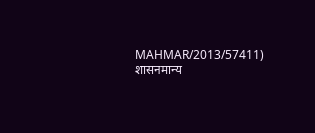MAHMAR/2013/57411)
शासनमान्य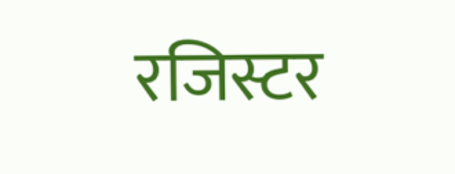रजिस्टर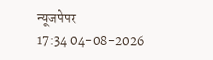न्यूजपेपर
17:34 04-08-2026